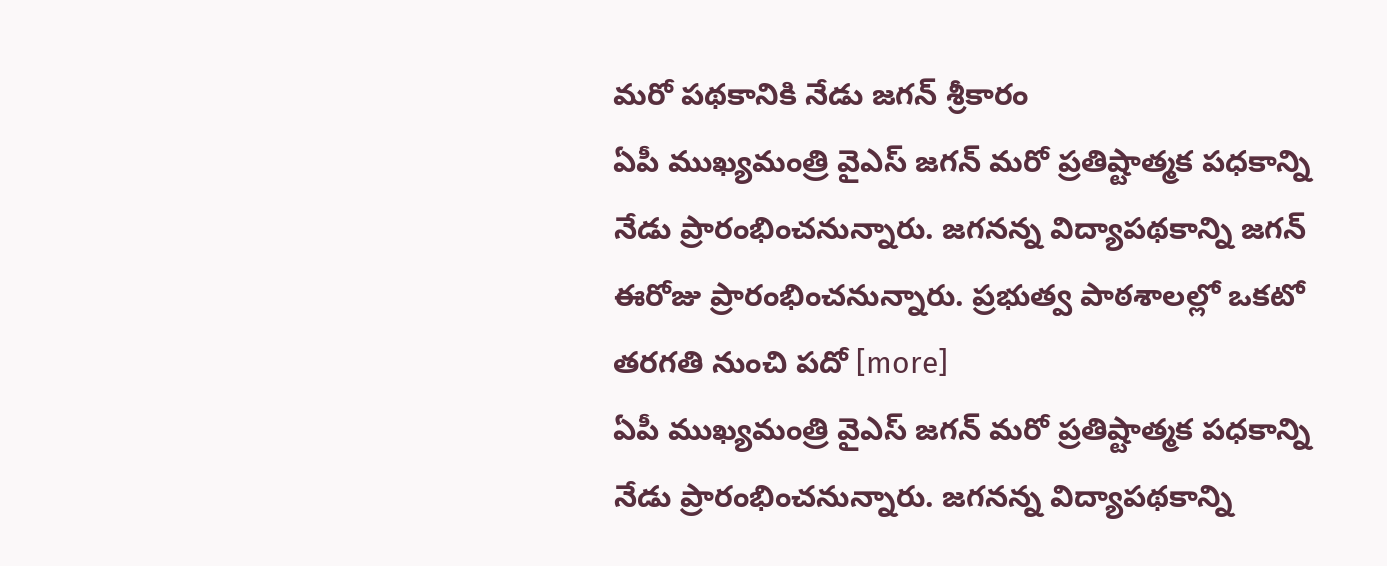మరో పథకానికి నేడు జగన్ శ్రీకారం
ఏపీ ముఖ్యమంత్రి వైఎస్ జగన్ మరో ప్రతిష్టాత్మక పధకాన్ని నేడు ప్రారంభించనున్నారు. జగనన్న విద్యాపథకాన్ని జగన్ ఈరోజు ప్రారంభించనున్నారు. ప్రభుత్వ పాఠశాలల్లో ఒకటో తరగతి నుంచి పదో [more]
ఏపీ ముఖ్యమంత్రి వైఎస్ జగన్ మరో ప్రతిష్టాత్మక పధకాన్ని నేడు ప్రారంభించనున్నారు. జగనన్న విద్యాపథకాన్ని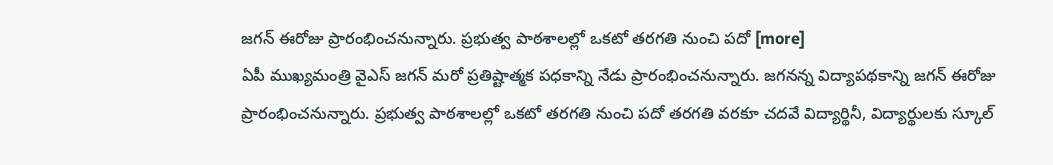జగన్ ఈరోజు ప్రారంభించనున్నారు. ప్రభుత్వ పాఠశాలల్లో ఒకటో తరగతి నుంచి పదో [more]
ఏపీ ముఖ్యమంత్రి వైఎస్ జగన్ మరో ప్రతిష్టాత్మక పధకాన్ని నేడు ప్రారంభించనున్నారు. జగనన్న విద్యాపథకాన్ని జగన్ ఈరోజు ప్రారంభించనున్నారు. ప్రభుత్వ పాఠశాలల్లో ఒకటో తరగతి నుంచి పదో తరగతి వరకూ చదవే విద్యార్థినీ, విద్యార్థులకు స్కూల్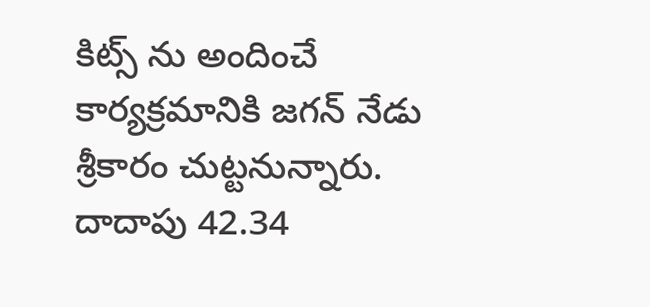కిట్స్ ను అందించే కార్యక్రమానికి జగన్ నేడు శ్రీకారం చుట్టనున్నారు. దాదాపు 42.34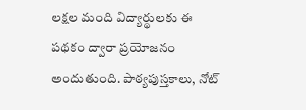లక్షల మంది విద్యార్థులకు ఈ పథకం ద్వారా ప్రయోజనం అందుతుంది. పాఠ్యపుస్తకాలు, నోట్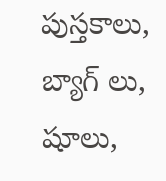పుస్తకాలు, బ్యాగ్ లు, షూలు,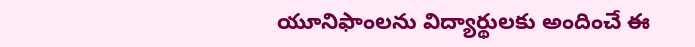యూనిఫాంలను విద్యార్థులకు అందించే ఈ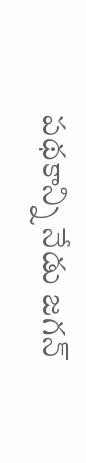పథకాన్ని నేడు జగన్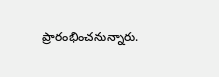ప్రారంభించనున్నారు.